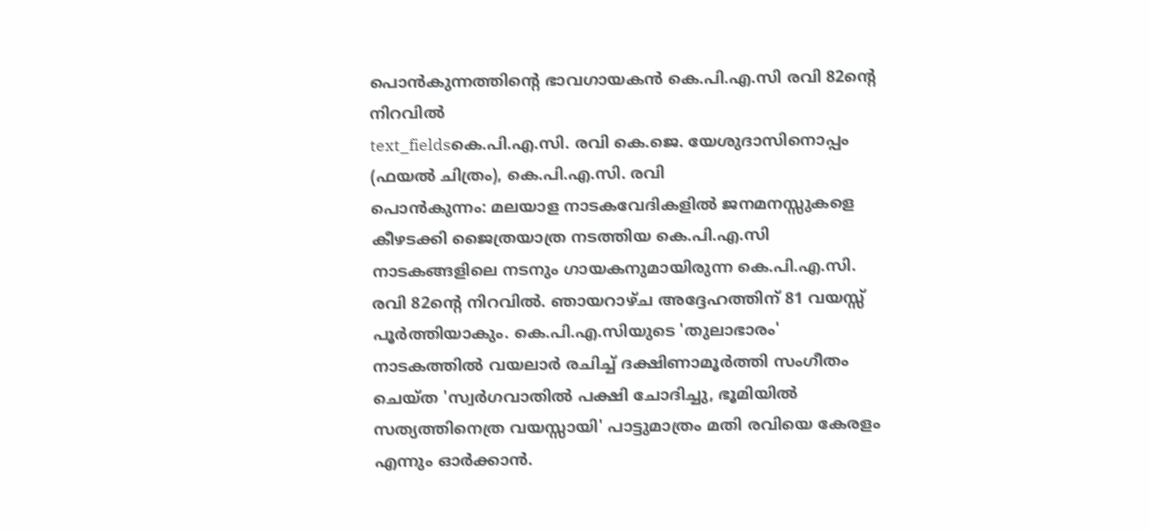പൊൻകുന്നത്തിന്റെ ഭാവഗായകൻ കെ.പി.എ.സി രവി 82ന്റെ നിറവിൽ
text_fieldsകെ.പി.എ.സി. രവി കെ.ജെ. യേശുദാസിനൊപ്പം (ഫയൽ ചിത്രം), കെ.പി.എ.സി. രവി
പൊൻകുന്നം: മലയാള നാടകവേദികളിൽ ജനമനസ്സുകളെ കീഴടക്കി ജൈത്രയാത്ര നടത്തിയ കെ.പി.എ.സി നാടകങ്ങളിലെ നടനും ഗായകനുമായിരുന്ന കെ.പി.എ.സി. രവി 82ന്റെ നിറവിൽ. ഞായറാഴ്ച അദ്ദേഹത്തിന് 81 വയസ്സ് പൂർത്തിയാകും. കെ.പി.എ.സിയുടെ 'തുലാഭാരം' നാടകത്തിൽ വയലാർ രചിച്ച് ദക്ഷിണാമൂർത്തി സംഗീതം ചെയ്ത 'സ്വർഗവാതിൽ പക്ഷി ചോദിച്ചു, ഭൂമിയിൽ സത്യത്തിനെത്ര വയസ്സായി' പാട്ടുമാത്രം മതി രവിയെ കേരളം എന്നും ഓർക്കാൻ.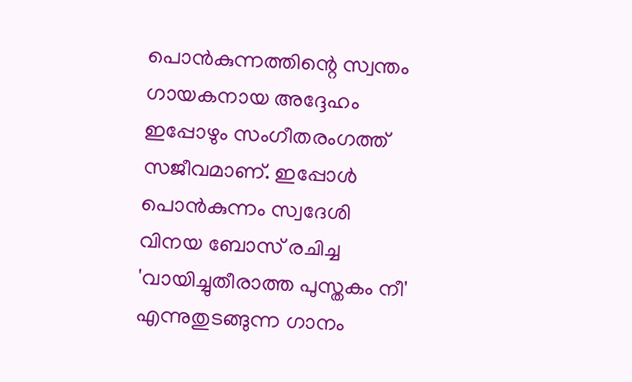പൊൻകുന്നത്തിന്റെ സ്വന്തം ഗായകനായ അദ്ദേഹം ഇപ്പോഴും സംഗീതരംഗത്ത് സജീവമാണ്. ഇപ്പോൾ പൊൻകുന്നം സ്വദേശി വിനയ ബോസ് രചിച്ച 'വായിച്ചുതീരാത്ത പുസ്തകം നീ' എന്നുതുടങ്ങുന്ന ഗാനം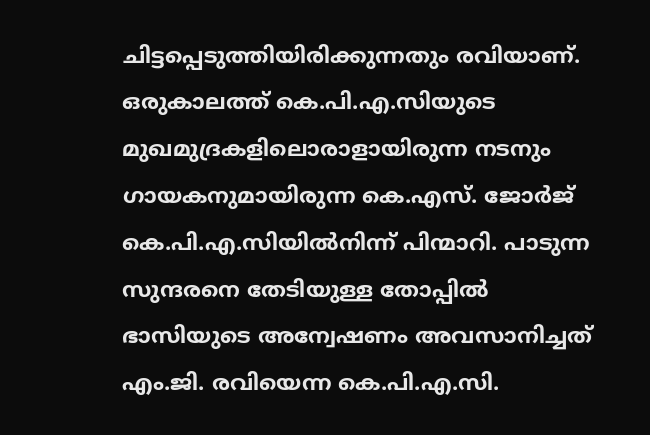ചിട്ടപ്പെടുത്തിയിരിക്കുന്നതും രവിയാണ്.
ഒരുകാലത്ത് കെ.പി.എ.സിയുടെ മുഖമുദ്രകളിലൊരാളായിരുന്ന നടനും ഗായകനുമായിരുന്ന കെ.എസ്. ജോർജ് കെ.പി.എ.സിയിൽനിന്ന് പിന്മാറി. പാടുന്ന സുന്ദരനെ തേടിയുള്ള തോപ്പിൽ ഭാസിയുടെ അന്വേഷണം അവസാനിച്ചത് എം.ജി. രവിയെന്ന കെ.പി.എ.സി.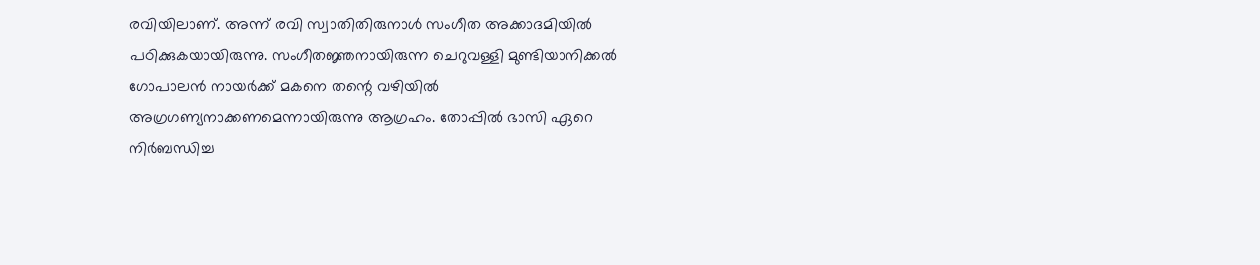രവിയിലാണ്. അന്ന് രവി സ്വാതിതിരുനാൾ സംഗീത അക്കാദമിയിൽ പഠിക്കുകയായിരുന്നു. സംഗീതജ്ഞനായിരുന്ന ചെറുവള്ളി മുണ്ടിയാനിക്കൽ ഗോപാലൻ നായർക്ക് മകനെ തന്റെ വഴിയിൽ അഗ്രഗണ്യനാക്കണമെന്നായിരുന്നു ആഗ്രഹം. തോപ്പിൽ ഭാസി ഏറെ നിർബന്ധിച്ച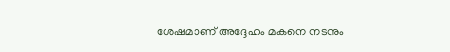ശേഷമാണ് അദ്ദേഹം മകനെ നടനും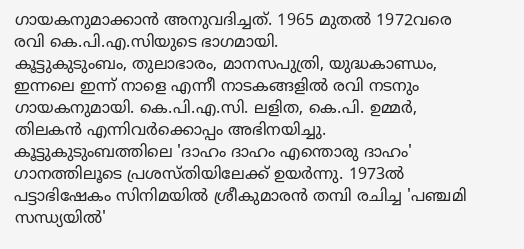ഗായകനുമാക്കാൻ അനുവദിച്ചത്. 1965 മുതൽ 1972വരെ രവി കെ.പി.എ.സിയുടെ ഭാഗമായി.
കൂട്ടുകുടുംബം, തുലാഭാരം, മാനസപുത്രി, യുദ്ധകാണ്ഡം, ഇന്നലെ ഇന്ന് നാളെ എന്നീ നാടകങ്ങളിൽ രവി നടനും ഗായകനുമായി. കെ.പി.എ.സി. ലളിത, കെ.പി. ഉമ്മർ, തിലകൻ എന്നിവർക്കൊപ്പം അഭിനയിച്ചു. കൂട്ടുകുടുംബത്തിലെ 'ദാഹം ദാഹം എന്തൊരു ദാഹം' ഗാനത്തിലൂടെ പ്രശസ്തിയിലേക്ക് ഉയർന്നു. 1973ൽ പട്ടാഭിഷേകം സിനിമയിൽ ശ്രീകുമാരൻ തമ്പി രചിച്ച 'പഞ്ചമി സന്ധ്യയിൽ'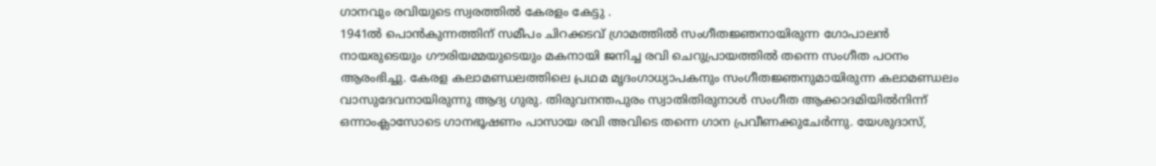ഗാനവും രവിയുടെ സ്വരത്തിൽ കേരളം കേട്ടു .
1941ൽ പൊൻകുന്നത്തിന് സമീപം ചിറക്കടവ് ഗ്രാമത്തിൽ സംഗീതജ്ഞനായിരുന്ന ഗോപാലൻ നായരുടെയും ഗൗരിയമ്മയുടെയും മകനായി ജനിച്ച രവി ചെറുപ്രായത്തിൽ തന്നെ സംഗീത പഠനം ആരംഭിച്ചു. കേരള കലാമണ്ഡലത്തിലെ പ്രഥമ മൃദംഗാധ്യാപകനും സംഗീതജ്ഞനുമായിരുന്ന കലാമണ്ഡലം വാസുദേവനായിരുന്നു ആദ്യ ഗുരു. തിരുവനന്തപുരം സ്വാതിതിരുനാൾ സംഗീത ആക്കാദമിയിൽനിന്ന് ഒന്നാംക്ലാസോടെ ഗാനഭൂഷണം പാസായ രവി അവിടെ തന്നെ ഗാന പ്രവീണക്കുചേർന്നു. യേശുദാസ്,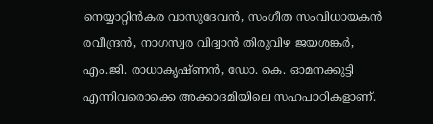നെയ്യാറ്റിൻകര വാസുദേവൻ, സംഗീത സംവിധായകൻ രവീന്ദ്രൻ, നാഗസ്വര വിദ്വാൻ തിരുവിഴ ജയശങ്കർ, എം.ജി. രാധാകൃഷ്ണൻ, ഡോ. കെ. ഓമനക്കുട്ടി എന്നിവരൊക്കെ അക്കാദമിയിലെ സഹപാഠികളാണ്.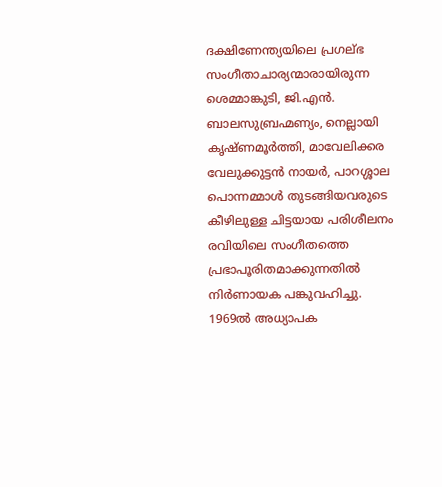ദക്ഷിണേന്ത്യയിലെ പ്രഗല്ഭ സംഗീതാചാര്യന്മാരായിരുന്ന ശെമ്മാങ്കുടി, ജി.എൻ. ബാലസുബ്രഹ്മണ്യം, നെല്ലായി കൃഷ്ണമൂർത്തി, മാവേലിക്കര വേലുക്കുട്ടൻ നായർ, പാറശ്ശാല പൊന്നമ്മാൾ തുടങ്ങിയവരുടെ കീഴിലുള്ള ചിട്ടയായ പരിശീലനം രവിയിലെ സംഗീതത്തെ പ്രഭാപൂരിതമാക്കുന്നതിൽ നിർണായക പങ്കുവഹിച്ചു. 1969ൽ അധ്യാപക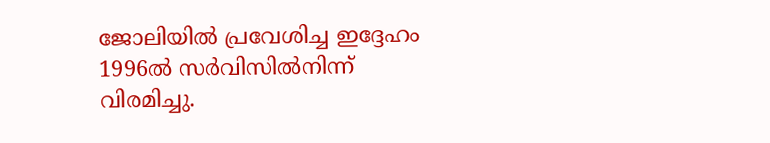ജോലിയിൽ പ്രവേശിച്ച ഇദ്ദേഹം 1996ൽ സർവിസിൽനിന്ന് വിരമിച്ചു.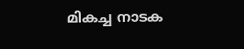മികച്ച നാടക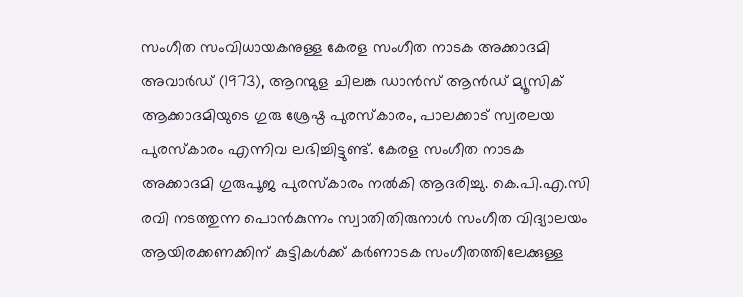സംഗീത സംവിധായകനുള്ള കേരള സംഗീത നാടക അക്കാദമി അവാർഡ് (1973), ആറന്മുള ചിലങ്ക ഡാൻസ് ആൻഡ് മ്യൂസിക് ആക്കാദമിയുടെ ഗുരു ശ്രേഷ്ഠ പുരസ്കാരം, പാലക്കാട് സ്വരലയ പുരസ്കാരം എന്നിവ ലഭിച്ചിട്ടുണ്ട്. കേരള സംഗീത നാടക അക്കാദമി ഗുരുപൂജ പുരസ്കാരം നൽകി ആദരിച്ചു. കെ.പി.എ.സി രവി നടത്തുന്ന പൊൻകുന്നം സ്വാതിതിരുനാൾ സംഗീത വിദ്യാലയം ആയിരക്കണക്കിന് കുട്ടികൾക്ക് കർണാടക സംഗീതത്തിലേക്കുള്ള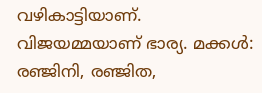വഴികാട്ടിയാണ്. വിജയമ്മയാണ് ഭാര്യ. മക്കൾ: രഞ്ജിനി, രഞ്ജിത,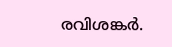രവിശങ്കർ.